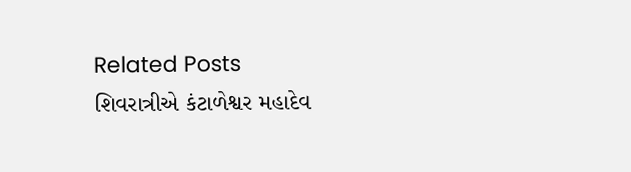Related Posts
શિવરાત્રીએ કંટાળેશ્વર મહાદેવ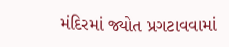મંદિરમાં જ્યોત પ્રગટાવવામાં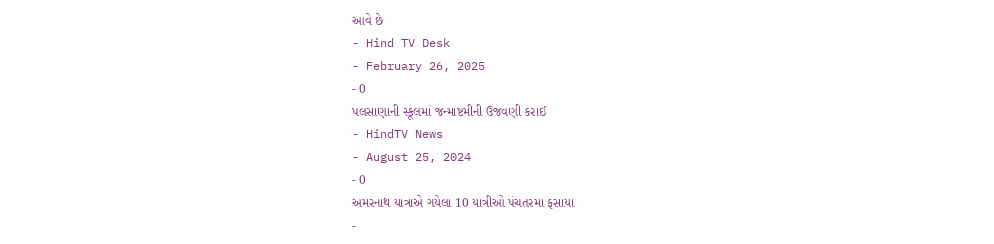આવે છે
- Hind TV Desk
- February 26, 2025
- 0
પલસાણાની સ્કૂલમાં જન્માષ્ટમીની ઉજવણી કરાઈ
- HindTV News
- August 25, 2024
- 0
અમરનાથ યાત્રાએ ગયેલા 10 યાત્રીઓ પંચતરમા ફસાયા
-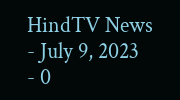HindTV News
- July 9, 2023
- 0